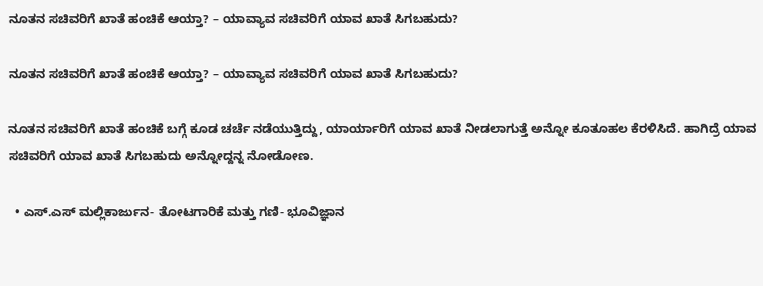ನೂತನ ಸಚಿವರಿಗೆ ಖಾತೆ ಹಂಚಿಕೆ ಆಯ್ತಾ? – ಯಾವ್ಯಾವ ಸಚಿವರಿಗೆ ಯಾವ ಖಾತೆ ಸಿಗಬಹುದು?

ನೂತನ ಸಚಿವರಿಗೆ ಖಾತೆ ಹಂಚಿಕೆ ಆಯ್ತಾ? – ಯಾವ್ಯಾವ ಸಚಿವರಿಗೆ ಯಾವ ಖಾತೆ ಸಿಗಬಹುದು?

ನೂತನ ಸಚಿವರಿಗೆ ಖಾತೆ ಹಂಚಿಕೆ ಬಗ್ಗೆ ಕೂಡ ಚರ್ಚೆ ನಡೆಯುತ್ತಿದ್ದು, ಯಾರ್ಯಾರಿಗೆ ಯಾವ ಖಾತೆ ನೀಡಲಾಗುತ್ತೆ ಅನ್ನೋ ಕೂತೂಹಲ ಕೆರಳಿಸಿದೆ. ಹಾಗಿದ್ರೆ ಯಾವ ಸಚಿವರಿಗೆ ಯಾವ ಖಾತೆ ಸಿಗಬಹುದು ಅನ್ನೋದ್ದನ್ನ ನೋಡೋಣ.

  • ಎಸ್.ಎಸ್ ಮಲ್ಲಿಕಾರ್ಜುನ- ತೋಟಗಾರಿಕೆ ಮತ್ತು ಗಣಿ- ಭೂವಿಜ್ಞಾನ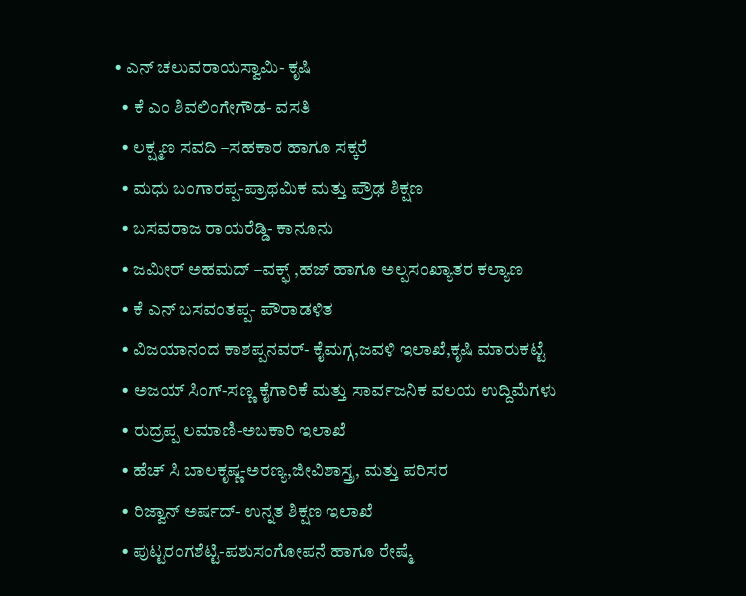• ಎನ್ ಚಲುವರಾಯಸ್ವಾಮಿ- ಕೃಷಿ
  • ಕೆ ಎಂ ಶಿವಲಿಂಗೇಗೌಡ- ವಸತಿ
  • ಲಕ್ಷ್ಮಣ ಸವದಿ –ಸಹಕಾರ ಹಾಗೂ ಸಕ್ಕರೆ
  • ಮಧು ಬಂಗಾರಪ್ಪ-ಪ್ರಾಥಮಿಕ ಮತ್ತು ಪ್ರೌಢ ಶಿಕ್ಷಣ
  • ಬಸವರಾಜ ರಾಯರೆಡ್ಡಿ- ಕಾನೂನು
  • ಜಮೀರ್ ಅಹಮದ್ –ವಕ್ಫ್ ,ಹಜ್ ಹಾಗೂ ಅಲ್ಪಸಂಖ್ಯಾತರ ಕಲ್ಯಾಣ
  • ಕೆ ಎನ್ ಬಸವಂತಪ್ಪ- ಪೌರಾಡಳಿತ
  • ವಿಜಯಾನಂದ ಕಾಶಪ್ಪನವರ್- ಕೈಮಗ್ಗ,ಜವಳಿ ಇಲಾಖೆ,ಕೃಷಿ ಮಾರುಕಟ್ಟೆ
  • ಅಜಯ್ ಸಿಂಗ್-ಸಣ್ಣ ಕೈಗಾರಿಕೆ ಮತ್ತು ಸಾರ್ವಜನಿಕ ವಲಯ ಉದ್ದಿಮೆಗಳು
  • ರುದ್ರಪ್ಪ ಲಮಾಣಿ-ಅಬಕಾರಿ ಇಲಾಖೆ
  • ಹೆಚ್ ಸಿ ಬಾಲಕೃಷ್ಣ-ಅರಣ್ಯ,ಜೀವಿಶಾಸ್ತ್ರ, ಮತ್ತು ಪರಿಸರ
  • ರಿಜ್ವಾನ್ ಅರ್ಷದ್- ಉನ್ನತ ಶಿಕ್ಷಣ ಇಲಾಖೆ
  • ಪುಟ್ಟರಂಗಶೆಟ್ಟಿ-ಪಶುಸಂಗೋಪನೆ ಹಾಗೂ ರೇಷ್ಮೆ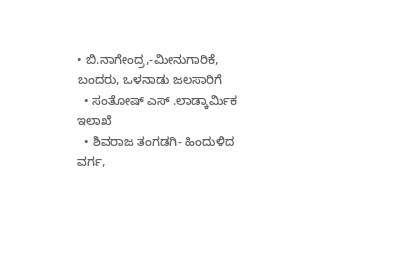• ಬಿ.ನಾಗೇಂದ್ರ,-ಮೀನುಗಾರಿಕೆ, ಬಂದರು, ಒಳನಾಡು ಜಲಸಾರಿಗೆ
  • ಸಂತೋಷ್ ಎಸ್ .ಲಾಡ್ಕಾರ್ಮಿಕ ಇಲಾಖೆ
  • ಶಿವರಾಜ ತಂಗಡಗಿ- ಹಿಂದುಳಿದ ವರ್ಗ,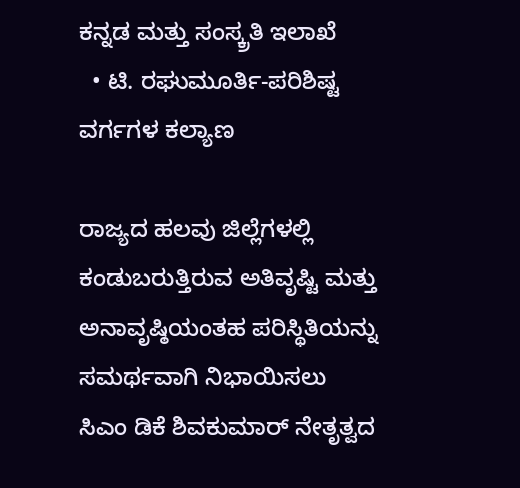ಕನ್ನಡ ಮತ್ತು ಸಂಸ್ಕ್ರತಿ ಇಲಾಖೆ
  • ಟಿ. ರಘುಮೂರ್ತಿ-ಪರಿಶಿಷ್ಟ ವರ್ಗಗಳ ಕಲ್ಯಾಣ

ರಾಜ್ಯದ ಹಲವು ಜಿಲ್ಲೆಗಳಲ್ಲಿ ಕಂಡುಬರುತ್ತಿರುವ ಅತಿವೃಷ್ಟಿ ಮತ್ತು ಅನಾವೃಷ್ಠಿಯಂತಹ ಪರಿಸ್ಥಿತಿಯನ್ನು ಸಮರ್ಥವಾಗಿ ನಿಭಾಯಿಸಲು ಸಿಎಂ ಡಿಕೆ ಶಿವಕುಮಾರ್‌ ನೇತೃತ್ವದ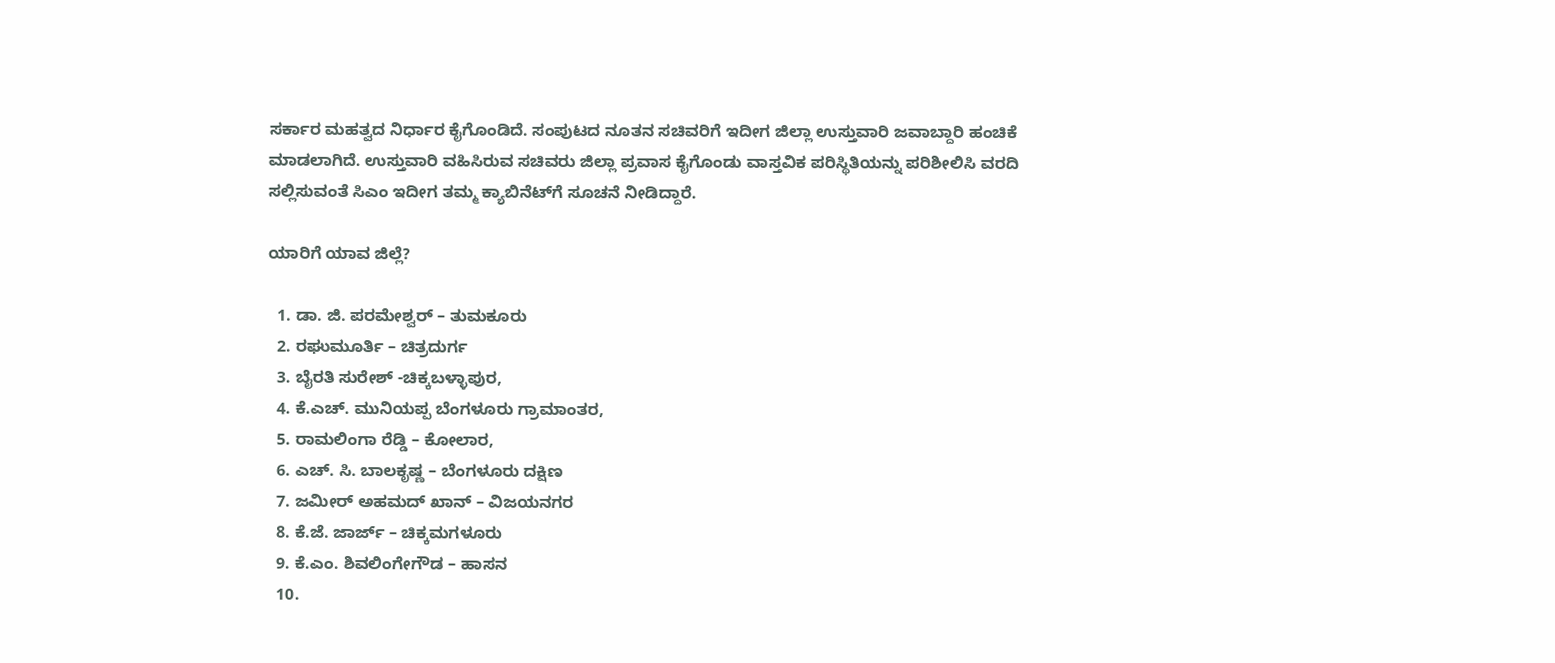ಸರ್ಕಾರ ಮಹತ್ವದ ನಿರ್ಧಾರ ಕೈಗೊಂಡಿದೆ. ಸಂಪುಟದ ನೂತನ ಸಚಿವರಿಗೆ ಇದೀಗ ಜಿಲ್ಲಾ ಉಸ್ತುವಾರಿ ಜವಾಬ್ದಾರಿ ಹಂಚಿಕೆ ಮಾಡಲಾಗಿದೆ. ಉಸ್ತುವಾರಿ ವಹಿಸಿರುವ ಸಚಿವರು ಜಿಲ್ಲಾ ಪ್ರವಾಸ ಕೈಗೊಂಡು ವಾಸ್ತವಿಕ ಪರಿಸ್ಥಿತಿಯನ್ನು ಪರಿಶೀಲಿಸಿ ವರದಿ ಸಲ್ಲಿಸುವಂತೆ ಸಿಎಂ ಇದೀಗ ತಮ್ಮ ಕ್ಯಾಬಿನೆಟ್‌ಗೆ ಸೂಚನೆ ನೀಡಿದ್ದಾರೆ.

ಯಾರಿಗೆ ಯಾವ ಜಿಲ್ಲೆ?

  1. ಡಾ. ಜಿ. ಪರಮೇಶ್ವರ್ – ತುಮಕೂರು
  2. ರಘುಮೂರ್ತಿ – ಚಿತ್ರದುರ್ಗ
  3. ಬೈರತಿ ಸುರೇಶ್ -ಚಿಕ್ಕಬಳ್ಳಾಪುರ,
  4. ಕೆ.ಎಚ್. ಮುನಿಯಪ್ಪ ಬೆಂಗಳೂರು ಗ್ರಾಮಾಂತರ,
  5. ರಾಮಲಿಂಗಾ ರೆಡ್ಡಿ – ಕೋಲಾರ,
  6. ಎಚ್. ಸಿ. ಬಾಲಕೃಷ್ಣ – ಬೆಂಗಳೂರು ದಕ್ಷಿಣ
  7. ಜಮೀರ್ ಅಹಮದ್ ಖಾನ್ – ವಿಜಯನಗರ
  8. ಕೆ.ಜೆ. ಜಾರ್ಜ್ – ಚಿಕ್ಕಮಗಳೂರು
  9. ಕೆ.ಎಂ. ಶಿವಲಿಂಗೇಗೌಡ – ಹಾಸನ
  10.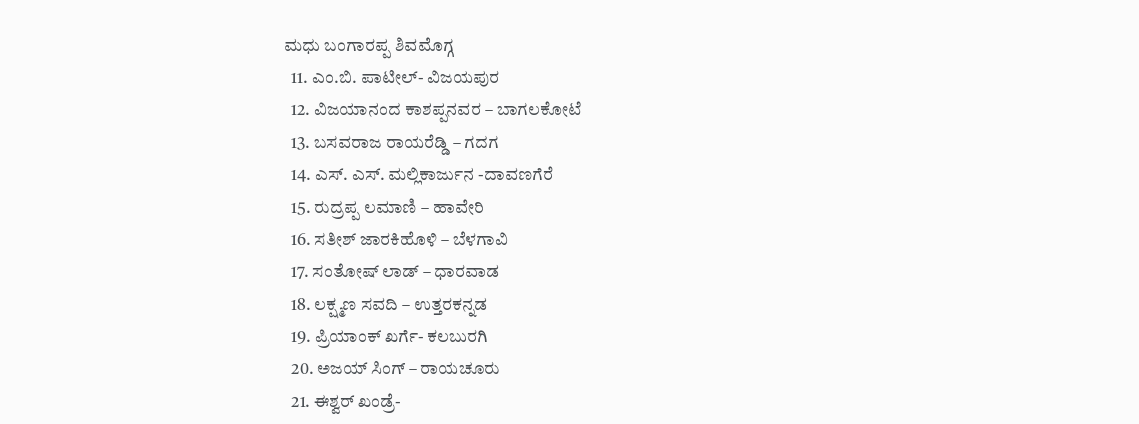ಮಧು ಬಂಗಾರಪ್ಪ ಶಿವಮೊಗ್ಗ
  11. ಎಂ.ಬಿ. ಪಾಟೀಲ್‌- ವಿಜಯಪುರ
  12. ವಿಜಯಾನಂದ ಕಾಶಪ್ಪನವರ – ಬಾಗಲಕೋಟೆ
  13. ಬಸವರಾಜ ರಾಯರೆಡ್ಡಿ – ಗದಗ
  14. ಎಸ್. ಎಸ್. ಮಲ್ಲಿಕಾರ್ಜುನ -ದಾವಣಗೆರೆ
  15. ರುದ್ರಪ್ಪ ಲಮಾಣಿ – ಹಾವೇರಿ
  16. ಸತೀಶ್ ಜಾರಕಿಹೊಳಿ – ಬೆಳಗಾವಿ
  17. ಸಂತೋಷ್ ಲಾಡ್ – ಧಾರವಾಡ
  18. ಲಕ್ಷ್ಮಣ ಸವದಿ – ಉತ್ತರಕನ್ನಡ
  19. ಪ್ರಿಯಾಂಕ್ ಖರ್ಗೆ- ಕಲಬುರಗಿ
  20. ಅಜಯ್ ಸಿಂಗ್ – ರಾಯಚೂರು
  21. ಈಶ್ವರ್ ಖಂಡ್ರೆ-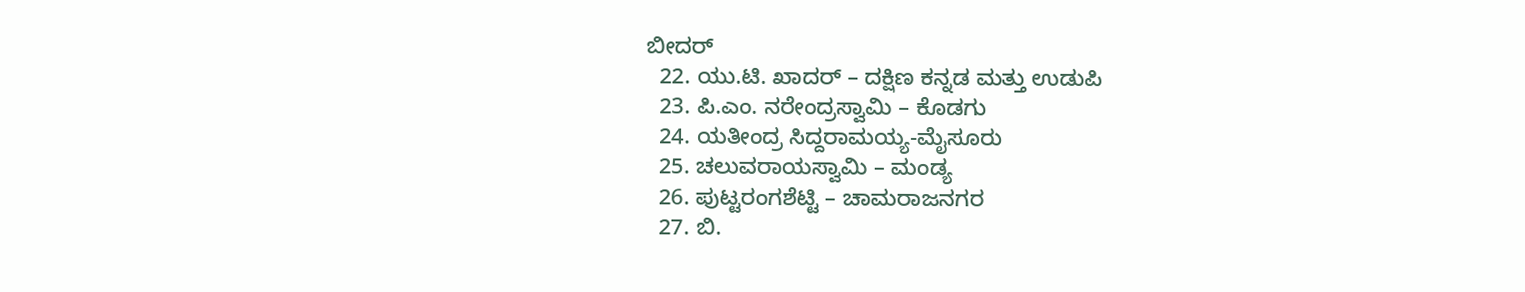ಬೀದರ್
  22. ಯು.ಟಿ. ಖಾದರ್ – ದಕ್ಷಿಣ ಕನ್ನಡ ಮತ್ತು ಉಡುಪಿ
  23. ಪಿ.ಎಂ. ನರೇಂದ್ರಸ್ವಾಮಿ – ಕೊಡಗು
  24. ಯತೀಂದ್ರ ಸಿದ್ದರಾಮಯ್ಯ-ಮೈಸೂರು
  25. ಚಲುವರಾಯಸ್ವಾಮಿ – ಮಂಡ್ಯ
  26. ಪುಟ್ಟರಂಗಶೆಟ್ಟಿ – ಚಾಮರಾಜನಗರ
  27. ಬಿ.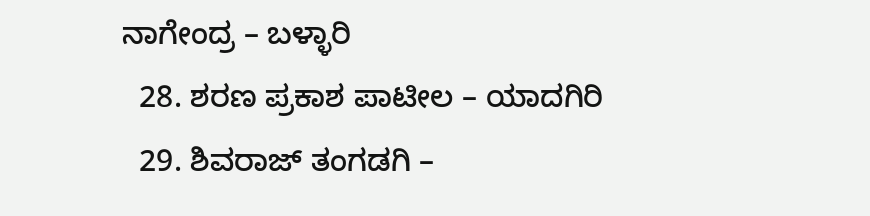ನಾಗೇಂದ್ರ – ಬಳ್ಳಾರಿ
  28. ಶರಣ ಪ್ರಕಾಶ ಪಾಟೀಲ – ಯಾದಗಿರಿ
  29. ಶಿವರಾಜ್ ತಂಗಡಗಿ –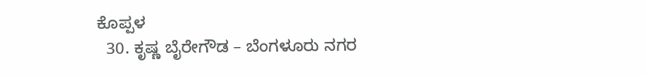ಕೊಪ್ಪಳ
  30. ಕೃಷ್ಣ ಬೈರೇಗೌಡ – ಬೆಂಗಳೂರು ನಗರ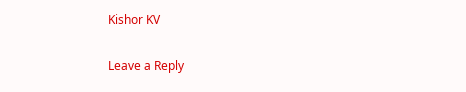Kishor KV

Leave a Reply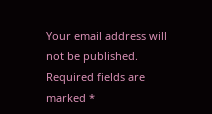Your email address will not be published. Required fields are marked *